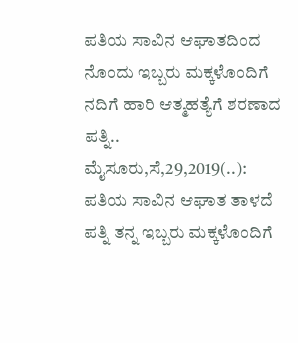ಪತಿಯ ಸಾವಿನ ಆಘಾತದಿಂದ ನೊಂದು ಇಬ್ಬರು ಮಕ್ಕಳೊಂದಿಗೆ ನದಿಗೆ ಹಾರಿ ಆತ್ಮಹತ್ಯೆಗೆ ಶರಣಾದ ಪತ್ನಿ.. ಮೈಸೂರು,ಸೆ,29,2019(..): ಪತಿಯ ಸಾವಿನ ಆಘಾತ ತಾಳದೆ ಪತ್ನಿ ತನ್ನ ಇಬ್ಬರು ಮಕ್ಕಳೊಂದಿಗೆ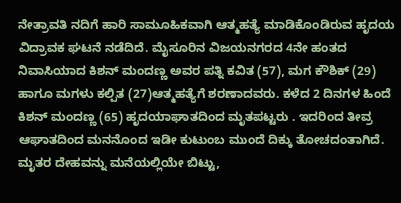ನೇತ್ರಾವತಿ ನದಿಗೆ ಹಾರಿ ಸಾಮೂಹಿಕವಾಗಿ ಆತ್ಮಹತ್ಯೆ ಮಾಡಿಕೊಂಡಿರುವ ಹೃದಯ ವಿದ್ರಾವಕ ಘಟನೆ ನಡೆದಿದೆ. ಮೈಸೂರಿನ ವಿಜಯನಗರದ 4ನೇ ಹಂತದ ನಿವಾಸಿಯಾದ ಕಿಶನ್ ಮಂದಣ್ಣ ಅವರ ಪತ್ನಿ ಕವಿತ (57), ಮಗ ಕೌಶಿಕ್ (29) ಹಾಗೂ ಮಗಳು ಕಲ್ಪಿತ (27)ಆತ್ಮಹತ್ಯೆಗೆ ಶರಣಾದವರು. ಕಳೆದ 2 ದಿನಗಳ ಹಿಂದೆ ಕಿಶನ್ ಮಂದಣ್ಣ (65) ಹೃದಯಾಘಾತದಿಂದ ಮೃತಪಟ್ಟರು . ಇದರಿಂದ ತೀವ್ರ ಆಘಾತದಿಂದ ಮನನೊಂದ ಇಡೀ ಕುಟುಂಬ ಮುಂದೆ ದಿಕ್ಕು ತೋಚದಂತಾಗಿದೆ. ಮೃತರ ದೇಹವನ್ನು ಮನೆಯಲ್ಲಿಯೇ ಬಿಟ್ಟು,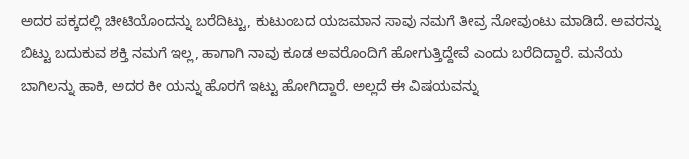ಅದರ ಪಕ್ಕದಲ್ಲಿ ಚೀಟಿಯೊಂದನ್ನು ಬರೆದಿಟ್ಟು, ಕುಟುಂಬದ ಯಜಮಾನ ಸಾವು ನಮಗೆ ತೀವ್ರ ನೋವುಂಟು ಮಾಡಿದೆ. ಅವರನ್ನು ಬಿಟ್ಟು ಬದುಕುವ ಶಕ್ತಿ ನಮಗೆ ಇಲ್ಲ, ಹಾಗಾಗಿ ನಾವು ಕೂಡ ಅವರೊಂದಿಗೆ ಹೋಗುತ್ತಿದ್ದೇವೆ ಎಂದು ಬರೆದಿದ್ದಾರೆ. ಮನೆಯ ಬಾಗಿಲನ್ನು ಹಾಕಿ, ಅದರ ಕೀ ಯನ್ನು ಹೊರಗೆ ಇಟ್ಟು ಹೋಗಿದ್ದಾರೆ. ಅಲ್ಲದೆ ಈ ವಿಷಯವನ್ನು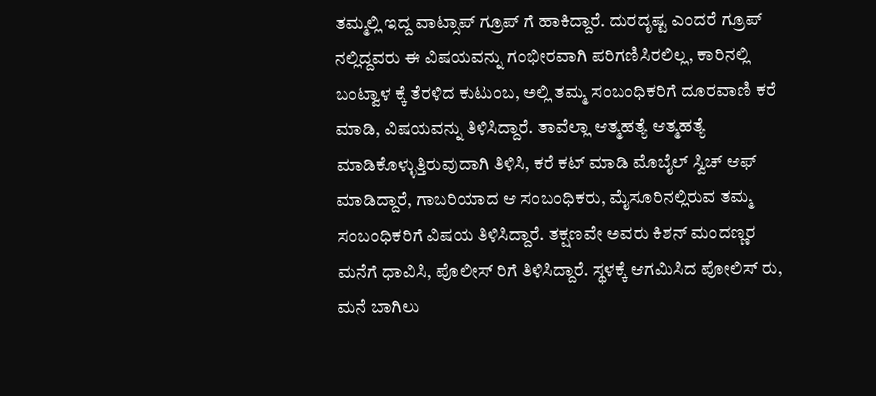ತಮ್ಮಲ್ಲಿ ಇದ್ದ ವಾಟ್ಸಾಪ್ ಗ್ರೂಪ್ ಗೆ ಹಾಕಿದ್ದಾರೆ. ದುರದೃಷ್ಟ ಎಂದರೆ ಗ್ರೂಪ್ ನಲ್ಲಿದ್ದವರು ಈ ವಿಷಯವನ್ನು ಗಂಭೀರವಾಗಿ ಪರಿಗಣಿಸಿರಲಿಲ್ಲ, ಕಾರಿನಲ್ಲಿ ಬಂಟ್ವಾಳ ಕ್ಕೆ ತೆರಳಿದ ಕುಟುಂಬ, ಅಲ್ಲಿ ತಮ್ಮ ಸಂಬಂಧಿಕರಿಗೆ ದೂರವಾಣಿ ಕರೆ ಮಾಡಿ, ವಿಷಯವನ್ನು ತಿಳಿಸಿದ್ದಾರೆ. ತಾವೆಲ್ಲಾ ಆತ್ಮಹತ್ಯೆ ಆತ್ಮಹತ್ಯೆ ಮಾಡಿಕೊಳ್ಳುತ್ತಿರುವುದಾಗಿ ತಿಳಿಸಿ, ಕರೆ ಕಟ್ ಮಾಡಿ ಮೊಬೈಲ್ ಸ್ವಿಚ್ ಆಫ್ ಮಾಡಿದ್ದಾರೆ, ಗಾಬರಿಯಾದ ಆ ಸಂಬಂಧಿಕರು, ಮೈಸೂರಿನಲ್ಲಿರುವ ತಮ್ಮ ಸಂಬಂಧಿಕರಿಗೆ ವಿಷಯ ತಿಳಿಸಿದ್ದಾರೆ. ತಕ್ಷಣವೇ ಅವರು ಕಿಶನ್ ಮಂದಣ್ಣರ ಮನೆಗೆ ಧಾವಿಸಿ, ಪೊಲೀಸ್ ರಿಗೆ ತಿಳಿಸಿದ್ದಾರೆ. ಸ್ಥಳಕ್ಕೆ ಆಗಮಿಸಿದ ಪೋಲಿಸ್ ರು, ಮನೆ ಬಾಗಿಲು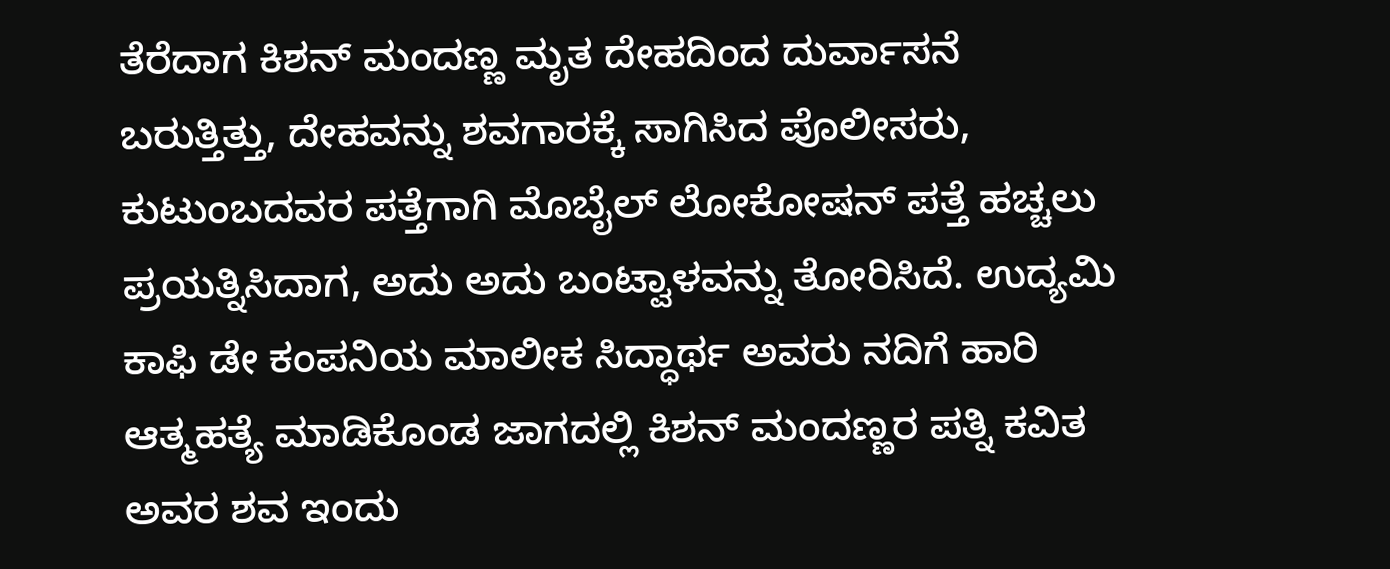ತೆರೆದಾಗ ಕಿಶನ್ ಮಂದಣ್ಣ ಮೃತ ದೇಹದಿಂದ ದುರ್ವಾಸನೆ ಬರುತ್ತಿತ್ತು, ದೇಹವನ್ನು ಶವಗಾರಕ್ಕೆ ಸಾಗಿಸಿದ ಪೊಲೀಸರು, ಕುಟುಂಬದವರ ಪತ್ತೆಗಾಗಿ ಮೊಬೈಲ್ ಲೋಕೋಷನ್ ಪತ್ತೆ ಹಚ್ಚಲು ಪ್ರಯತ್ನಿಸಿದಾಗ, ಅದು ಅದು ಬಂಟ್ವಾಳವನ್ನು ತೋರಿಸಿದೆ. ಉದ್ಯಮಿ ಕಾಫಿ ಡೇ ಕಂಪನಿಯ ಮಾಲೀಕ ಸಿದ್ಧಾರ್ಥ ಅವರು ನದಿಗೆ ಹಾರಿ ಆತ್ಮಹತ್ಯೆ ಮಾಡಿಕೊಂಡ ಜಾಗದಲ್ಲಿ ಕಿಶನ್ ಮಂದಣ್ಣರ ಪತ್ನಿ ಕವಿತ ಅವರ ಶವ ಇಂದು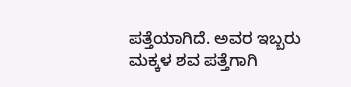ಪತ್ತೆಯಾಗಿದೆ. ಅವರ ಇಬ್ಬರು ಮಕ್ಕಳ ಶವ ಪತ್ತೆಗಾಗಿ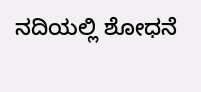ನದಿಯಲ್ಲಿ ಶೋಧನೆ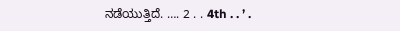ನಡೆಯುತ್ತಿದೆ. …. 2 . . 4th . . ’ .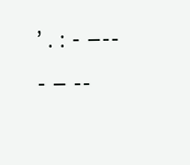’ . : - –-- - – --